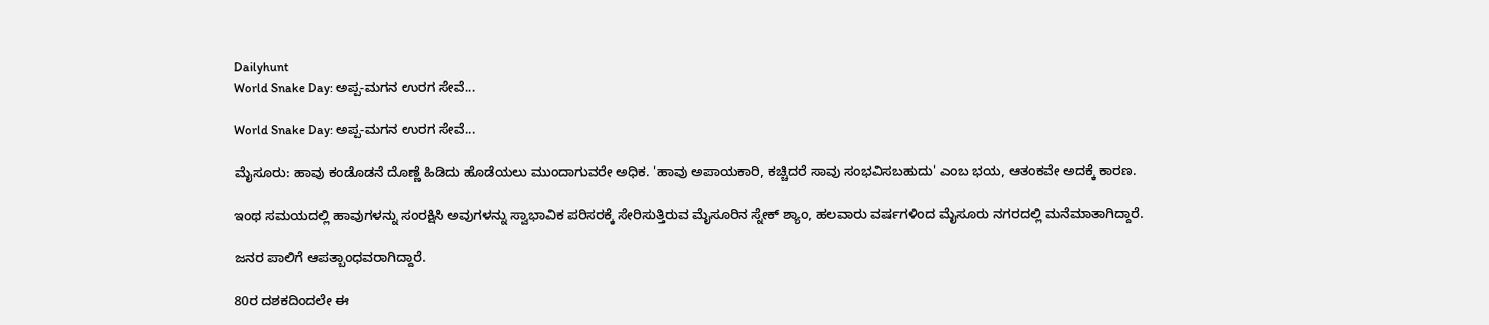Dailyhunt
World Snake Day: ಅಪ್ಪ-ಮಗನ ಉರಗ ಸೇವೆ...

World Snake Day: ಅಪ್ಪ-ಮಗನ ಉರಗ ಸೇವೆ...

ಮೈಸೂರು: ಹಾವು ಕಂಡೊಡನೆ ದೊಣ್ಣೆ ಹಿಡಿದು ಹೊಡೆಯಲು ಮುಂದಾಗುವರೇ ಅಧಿಕ. 'ಹಾವು ಅಪಾಯಕಾರಿ, ಕಚ್ಚಿದರೆ ಸಾವು ಸಂಭವಿಸಬಹುದು' ಎಂಬ ಭಯ, ಆತಂಕವೇ ಅದಕ್ಕೆ ಕಾರಣ.

ಇಂಥ ಸಮಯದಲ್ಲಿ ಹಾವುಗಳನ್ನು ಸಂರಕ್ಷಿಸಿ ಅವುಗಳನ್ನು ಸ್ವಾಭಾವಿಕ ಪರಿಸರಕ್ಕೆ ಸೇರಿಸುತ್ತಿರುವ ಮೈಸೂರಿನ ಸ್ನೇಕ್‌ ಶ್ಯಾಂ, ಹಲವಾರು ವರ್ಷಗಳಿಂದ ಮೈಸೂರು ನಗರದಲ್ಲಿ ಮನೆಮಾತಾಗಿದ್ದಾರೆ.

ಜನರ ಪಾಲಿಗೆ ಆಪತ್ಬಾಂಧವರಾಗಿದ್ದಾರೆ.

80ರ ದಶಕದಿಂದಲೇ ಈ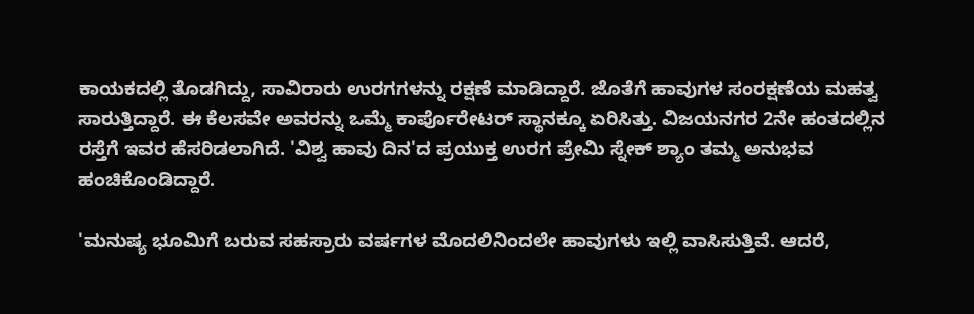ಕಾಯಕದಲ್ಲಿ ತೊಡಗಿದ್ದು, ಸಾವಿರಾರು ಉರಗಗಳನ್ನು ರಕ್ಷಣೆ ಮಾಡಿದ್ದಾರೆ. ಜೊತೆಗೆ ಹಾವುಗಳ ಸಂರಕ್ಷಣೆಯ ಮಹತ್ವ ಸಾರುತ್ತಿದ್ದಾರೆ. ಈ ಕೆಲಸವೇ ಅವರನ್ನು ಒಮ್ಮೆ ಕಾರ್ಪೊರೇಟರ್‌ ಸ್ಥಾನಕ್ಕೂ ಏರಿಸಿತ್ತು. ವಿಜಯನಗರ 2ನೇ ಹಂತದಲ್ಲಿನ ರಸ್ತೆಗೆ ಇವರ ಹೆಸರಿಡಲಾಗಿದೆ. 'ವಿಶ್ವ ಹಾವು ದಿನ'ದ ಪ್ರಯುಕ್ತ ಉರಗ ಪ್ರೇಮಿ ಸ್ನೇಕ್‌ ಶ್ಯಾಂ ತಮ್ಮ ಅನುಭವ ಹಂಚಿಕೊಂಡಿದ್ದಾರೆ.

'ಮನುಷ್ಯ ಭೂಮಿಗೆ ಬರುವ ಸಹಸ್ರಾರು ವರ್ಷಗಳ ಮೊದಲಿನಿಂದಲೇ ಹಾವುಗಳು ಇಲ್ಲಿ ವಾಸಿಸುತ್ತಿವೆ. ಆದರೆ,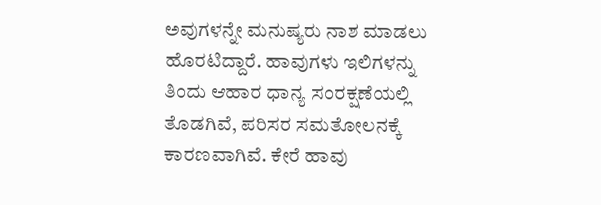ಅವುಗಳನ್ನೇ ಮನುಷ್ಯರು ನಾಶ ಮಾಡಲು ಹೊರಟಿದ್ದಾರೆ. ಹಾವುಗಳು ಇಲಿಗಳನ್ನು ತಿಂದು ಆಹಾರ ಧಾನ್ಯ ಸಂರಕ್ಷಣೆಯಲ್ಲಿ ತೊಡಗಿವೆ, ಪರಿಸರ ಸಮತೋಲನಕ್ಕೆ ಕಾರಣವಾಗಿವೆ. ಕೇರೆ ಹಾವು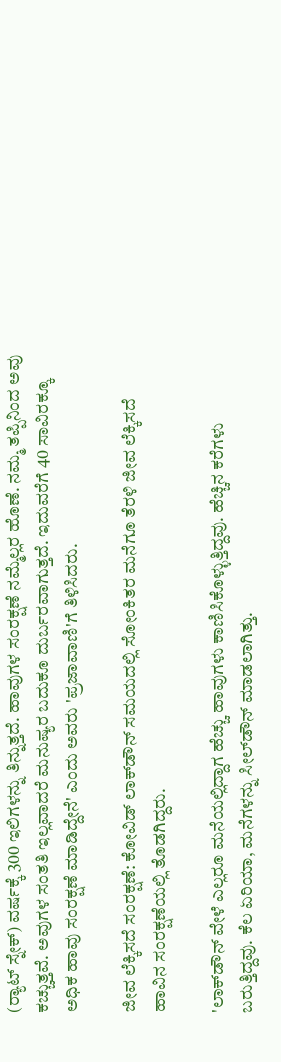(ರ‍್ಯಾಟ್‌ ಸ್ನೇಕ್‌) ವರ್ಷಕ್ಕೆ 300 ಇಲಿಗಳನ್ನು ತಿನ್ನುತ್ತದೆ. ಹಾವುಗಳ ಸಂರಕ್ಷಣೆ ನಮ್ಮೆಲ್ಲರ ಹೊಣೆ. ನಮ್ಮ ತಪ್ಪಿನಿಂದ ಅವು ಕಚ್ಚುತ್ತವೆ. ಅವುಗಳ ಸಂತತಿ ಇಲ್ಲವಾದರೆ ಮನುಷ್ಯರ ಬದುಕೂ ದುರ್ಬರವಾಗುತ್ತದೆ. ಇದುವರೆಗೆ 40 ಸಾವಿರಕ್ಕೂ ಅಧಿಕ ಹಾವು ಸಂರಕ್ಷಣೆ ಮಾಡಿದ್ದೇನೆ' ಎಂದು ಅವರು 'ಪ್ರಜಾವಾಣಿ'ಗೆ ತಿಳಿಸಿದರು.

ಜೀವ ಲೆಕ್ಕಿಸದೆ ಸಂರಕ್ಷಣೆ: ಕೋವಿಡ್‌ ಲಾಕ್‌ಡೌನ್‌ ಸಮಯದಲ್ಲಿ ಸೋಂಕಿತರ ಮನೆಗೂ ತೆರಳಿ ಜೀವ ಲೆಕ್ಕಿಸದೆ ಹಾವಿನ ಸಂರಕ್ಷಣೆಯಲ್ಲಿ ತೊಡಗಿದ್ದರು.

'ಲಾಕ್‌ಡೌನ್‌ ವೇಳೆ ಎಲ್ಲರೂ ಮನೆಯಲ್ಲಿದ್ದಾಗ ಹೆಚ್ಚು ಹಾವುಗಳು ಕಾಣಿಸಿಕೊಳ್ಳುತ್ತಿದ್ದವು. ಹೆಚ್ಚಿನ ಕರೆಗಳು ಬರುತ್ತಿದ್ದವು. ಕೆಲ ಏರಿಯಾ, ಮನೆಗಳನ್ನು ಸೀಲ್‌ಡೌನ್ ಮಾಡಲಾಗಿತ್ತು.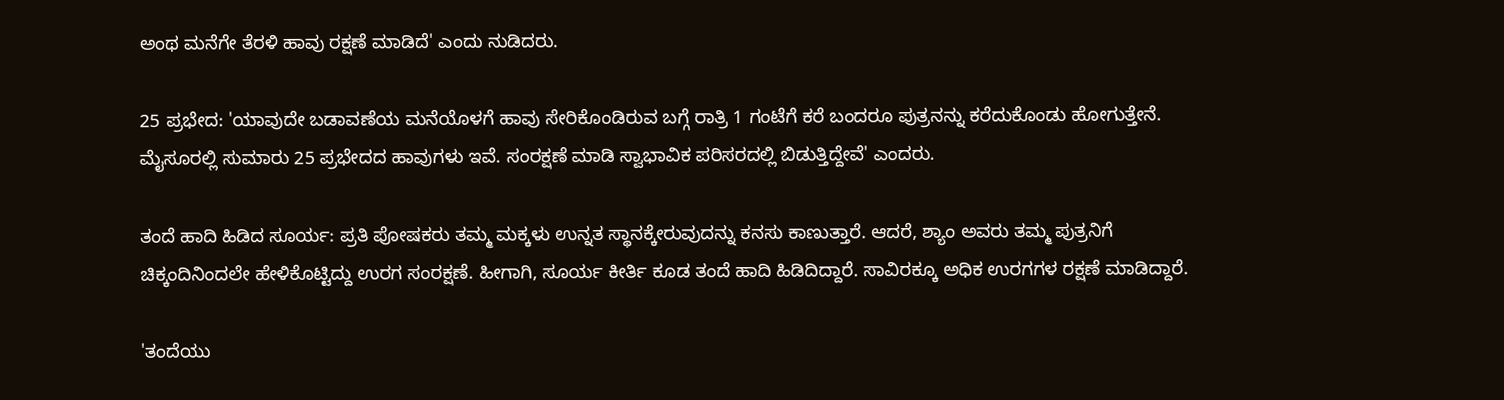ಅಂಥ ಮನೆಗೇ ತೆರಳಿ ಹಾವು ರಕ್ಷಣೆ ಮಾಡಿದೆ' ಎಂದು ನುಡಿದರು.

25 ಪ್ರಭೇದ: 'ಯಾವುದೇ ಬಡಾವಣೆಯ ಮನೆಯೊಳಗೆ ಹಾವು ಸೇರಿಕೊಂಡಿರುವ ಬಗ್ಗೆ ರಾತ್ರಿ 1 ಗಂಟೆಗೆ ಕರೆ ಬಂದರೂ ಪುತ್ರನನ್ನು ಕರೆದುಕೊಂಡು ಹೋಗುತ್ತೇನೆ. ಮೈಸೂರಲ್ಲಿ ಸುಮಾರು 25 ಪ್ರಭೇದದ ಹಾವುಗಳು ಇವೆ. ಸಂರಕ್ಷಣೆ ಮಾಡಿ ಸ್ವಾಭಾವಿಕ ಪರಿಸರದಲ್ಲಿ ಬಿಡುತ್ತಿದ್ದೇವೆ' ಎಂದರು.

ತಂದೆ ಹಾದಿ ಹಿಡಿದ ಸೂರ್ಯ: ಪ್ರತಿ ಪೋಷಕರು ತಮ್ಮ ಮಕ್ಕಳು ಉನ್ನತ ಸ್ಥಾನಕ್ಕೇರುವುದನ್ನು ಕನಸು ಕಾಣುತ್ತಾರೆ. ಆದರೆ, ಶ್ಯಾಂ ಅವರು ತಮ್ಮ ಪುತ್ರನಿಗೆ ಚಿಕ್ಕಂದಿನಿಂದಲೇ ಹೇಳಿಕೊಟ್ಟಿದ್ದು ಉರಗ ಸಂರಕ್ಷಣೆ. ಹೀಗಾಗಿ, ಸೂರ್ಯ ಕೀರ್ತಿ ಕೂಡ ತಂದೆ ಹಾದಿ ಹಿಡಿದಿದ್ದಾರೆ. ಸಾವಿರಕ್ಕೂ ಅಧಿಕ ಉರಗಗಳ ರಕ್ಷಣೆ ಮಾಡಿದ್ದಾರೆ.

'ತಂದೆಯು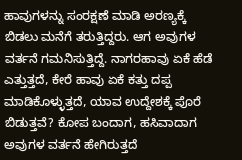ಹಾವುಗಳನ್ನು ಸಂರಕ್ಷಣೆ ಮಾಡಿ ಅರಣ್ಯಕ್ಕೆ ಬಿಡಲು ಮನೆಗೆ ತರುತ್ತಿದ್ದರು. ಆಗ ಅವುಗಳ ವರ್ತನೆ ಗಮನಿಸುತ್ತಿದ್ದೆ. ನಾಗರಹಾವು ಏಕೆ ಹೆಡೆ ಎತ್ತುತ್ತದೆ, ಕೇರೆ ಹಾವು ಏಕೆ ಕತ್ತು ದಪ್ಪ ಮಾಡಿಕೊಳ್ಳುತ್ತದೆ, ಯಾವ ಉದ್ದೇಶಕ್ಕೆ ಪೊರೆ ಬಿಡುತ್ತವೆ? ಕೋಪ ಬಂದಾಗ, ಹಸಿವಾದಾಗ ಅವುಗಳ ವರ್ತನೆ ಹೇಗಿರುತ್ತದೆ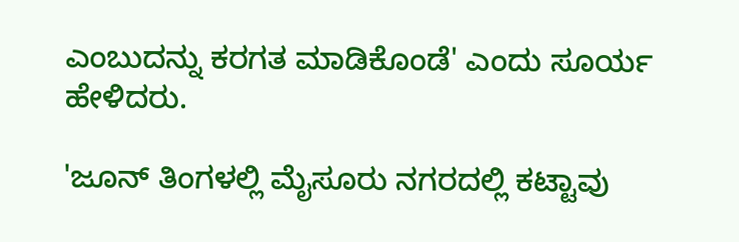ಎಂಬುದನ್ನು ಕರಗತ ಮಾಡಿಕೊಂಡೆ' ಎಂದು ಸೂರ್ಯ ಹೇಳಿದರು.

'ಜೂನ್‌ ತಿಂಗಳಲ್ಲಿ ಮೈಸೂರು ನಗರದಲ್ಲಿ ಕಟ್ಟಾವು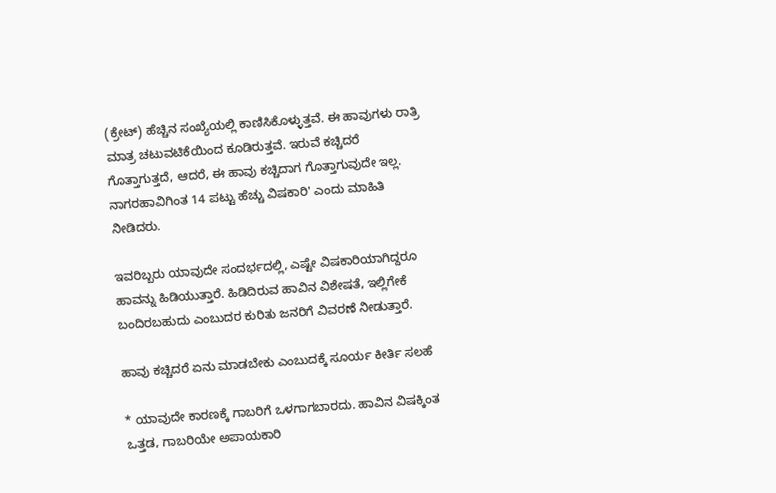(ಕ್ರೇಟ್‌) ಹೆಚ್ಚಿನ ಸಂಖ್ಯೆಯಲ್ಲಿ ಕಾಣಿಸಿಕೊಳ್ಳುತ್ತವೆ. ಈ ಹಾವುಗಳು ರಾತ್ರಿ ಮಾತ್ರ ಚಟುವಟಿಕೆಯಿಂದ ಕೂಡಿರುತ್ತವೆ. ಇರುವೆ ಕಚ್ಚಿದರೆ ಗೊತ್ತಾಗುತ್ತದೆ, ಆದರೆ, ಈ ಹಾವು ಕಚ್ಚಿದಾಗ ಗೊತ್ತಾಗುವುದೇ ಇಲ್ಲ. ನಾಗರಹಾವಿಗಿಂತ 14 ಪಟ್ಟು ಹೆಚ್ಚು ವಿಷಕಾರಿ' ಎಂದು ಮಾಹಿತಿ ನೀಡಿದರು.

ಇವರಿಬ್ಬರು ಯಾವುದೇ ಸಂದರ್ಭದಲ್ಲಿ, ಎಷ್ಟೇ ವಿಷಕಾರಿಯಾಗಿದ್ದರೂ ಹಾವನ್ನು ಹಿಡಿಯುತ್ತಾರೆ. ಹಿಡಿದಿರುವ ಹಾವಿನ ವಿಶೇಷತೆ, ಇಲ್ಲಿಗೇಕೆ ಬಂದಿರಬಹುದು ಎಂಬುದರ ಕುರಿತು ಜನರಿಗೆ ವಿವರಣೆ ನೀಡುತ್ತಾರೆ.

ಹಾವು ಕಚ್ಚಿದರೆ ಏನು ಮಾಡಬೇಕು ಎಂಬುದಕ್ಕೆ ಸೂರ್ಯ ಕೀರ್ತಿ ಸಲಹೆ

* ಯಾವುದೇ ಕಾರಣಕ್ಕೆ ಗಾಬರಿಗೆ ಒಳಗಾಗಬಾರದು. ಹಾವಿನ ವಿಷಕ್ಕಿಂತ ಒತ್ತಡ, ಗಾಬರಿಯೇ ಅಪಾಯಕಾರಿ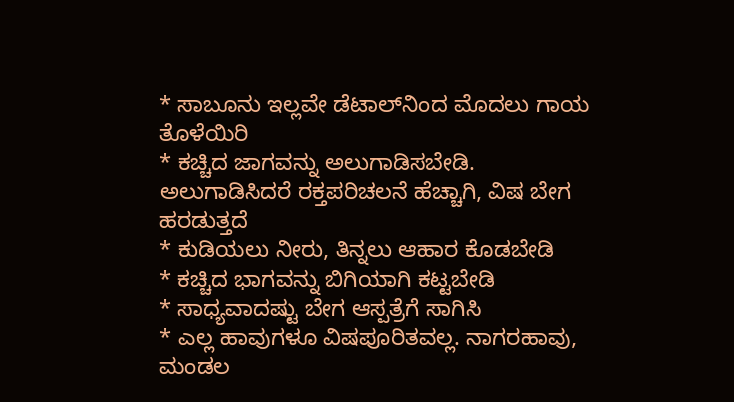* ಸಾಬೂನು ಇಲ್ಲವೇ ಡೆಟಾಲ್‌ನಿಂದ ಮೊದಲು ಗಾಯ ತೊಳೆಯಿರಿ
* ಕಚ್ಚಿದ ಜಾಗವನ್ನು ಅಲುಗಾಡಿಸಬೇಡಿ. ಅಲುಗಾಡಿಸಿದರೆ ರಕ್ತಪರಿಚಲನೆ ಹೆಚ್ಚಾಗಿ, ವಿಷ ಬೇಗ ಹರಡುತ್ತದೆ
* ಕುಡಿಯಲು ನೀರು, ತಿನ್ನಲು ಆಹಾರ ಕೊಡಬೇಡಿ
* ಕಚ್ಚಿದ ಭಾಗವನ್ನು ಬಿಗಿಯಾಗಿ ಕಟ್ಟಬೇಡಿ
* ಸಾಧ್ಯವಾದಷ್ಟು ಬೇಗ ಆಸ್ಪತ್ರೆಗೆ ಸಾಗಿಸಿ
* ಎಲ್ಲ ಹಾವುಗಳೂ ವಿಷಪೂರಿತವಲ್ಲ. ನಾಗರಹಾವು, ಮಂಡಲ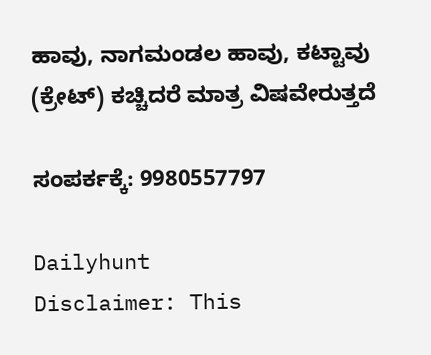ಹಾವು, ನಾಗಮಂಡಲ ಹಾವು, ಕಟ್ಟಾವು (ಕ್ರೇಟ್‌) ಕಚ್ಚಿದರೆ ಮಾತ್ರ ವಿಷವೇರುತ್ತದೆ

ಸಂಪರ್ಕಕ್ಕೆ: 9980557797

Dailyhunt
Disclaimer: This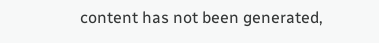content has not been generated,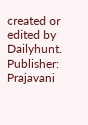created or edited by Dailyhunt. Publisher: Prajavani